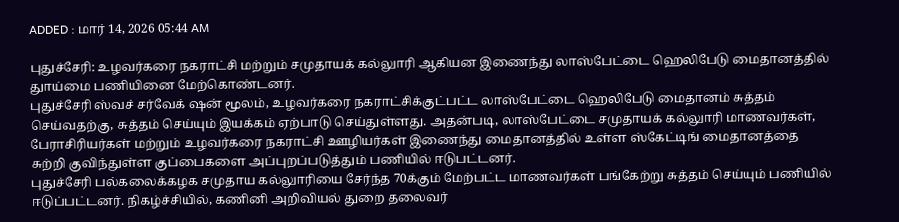ADDED : மார் 14, 2026 05:44 AM

புதுச்சேரி: உழவர்கரை நகராட்சி மற்றும் சமுதாயக் கல்லுாரி ஆகியன இணைந்து லாஸ்பேட்டை ஹெலிபேடு மைதானத்தில் துாய்மை பணியினை மேற்கொண்டனர்.
புதுச்சேரி ஸ்வச் சர்வேக் ஷன் மூலம், உழவர்கரை நகராட்சிக்குட்பட்ட லாஸ்பேட்டை ஹெலிபேடு மைதானம் சுத்தம் செய்வதற்கு, சுத்தம் செய்யும் இயக்கம் ஏற்பாடு செய்துள்ளது. அதன்படி, லாஸ்பேட்டை சமுதாயக் கல்லுாரி மாணவர்கள், பேராசிரியர்கள் மற்றும் உழவர்கரை நகராட்சி ஊழியர்கள் இணைந்து மைதானத்தில் உள்ள ஸ்கேட்டிங் மைதானத்தை சுற்றி குவிந்துள்ள குப்பைகளை அப்புறப்படுத்தும் பணியில் ஈடுபட்டனர்.
புதுச்சேரி பல்கலைக்கழக சமுதாய கல்லுாரியை சேர்ந்த 70க்கும் மேற்பட்ட மாணவர்கள் பங்கேற்று சுத்தம் செய்யும் பணியில் ஈடுப்பட்டனர். நிகழ்ச்சியில், கணினி அறிவியல் துறை தலைவர்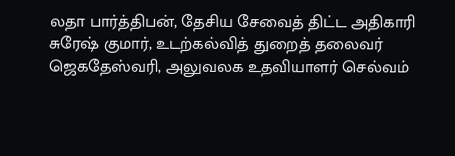லதா பார்த்திபன், தேசிய சேவைத் திட்ட அதிகாரி சுரேஷ் குமார், உடற்கல்வித் துறைத் தலைவர் ஜெகதேஸ்வரி, அலுவலக உதவியாளர் செல்வம்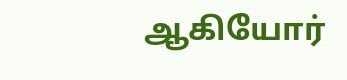ஆகியோர்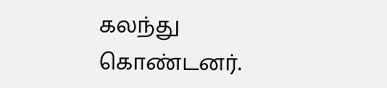கலந்து கொண்டனர்.